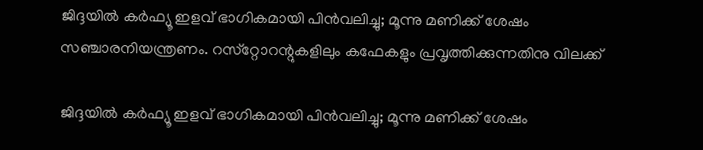ജിദ്ദയില്‍ കര്‍ഫ്യൂ ഇളവ് ഭാഗികമായി പിന്‍വലിച്ചു; മൂന്നു മണിക്ക് ശേഷം സഞ്ചാരനിയന്ത്രണം. റസ്‌റ്റോറന്റുകളിലും കഫേകളും പ്രവൃത്തിക്കുന്നതിനു വിലക്ക്

ജിദ്ദയില്‍ കര്‍ഫ്യൂ ഇളവ് ഭാഗികമായി പിന്‍വലിച്ചു; മൂന്നു മണിക്ക് ശേഷം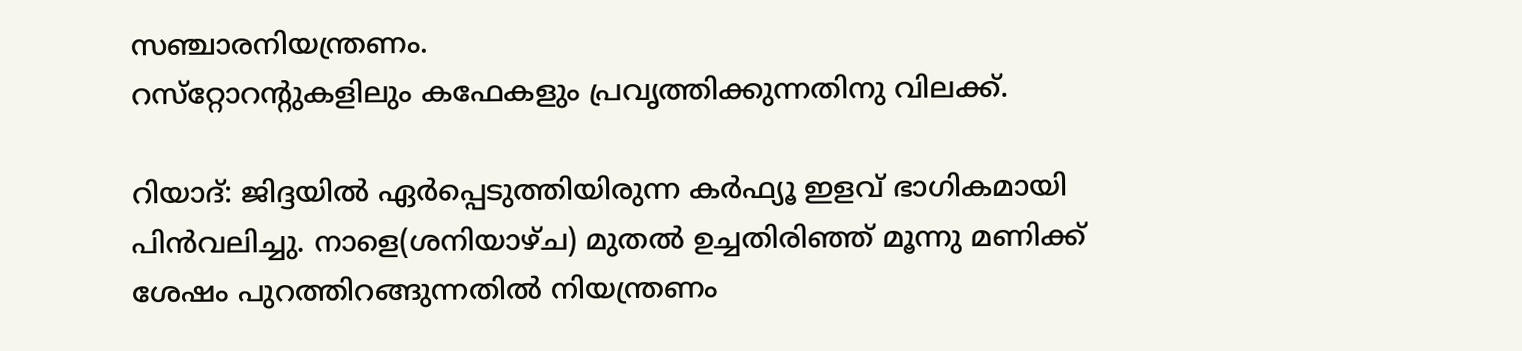സഞ്ചാരനിയന്ത്രണം.
റസ്‌റ്റോറന്റുകളിലും കഫേകളും പ്രവൃത്തിക്കുന്നതിനു വിലക്ക്.

റിയാദ്: ജിദ്ദയില്‍ ഏര്‍പ്പെടുത്തിയിരുന്ന കര്‍ഫ്യൂ ഇളവ് ഭാഗികമായി പിന്‍വലിച്ചു. നാളെ(ശനിയാഴ്ച) മുതല്‍ ഉച്ചതിരിഞ്ഞ് മൂന്നു മണിക്ക് ശേഷം പുറത്തിറങ്ങുന്നതില്‍ നിയന്ത്രണം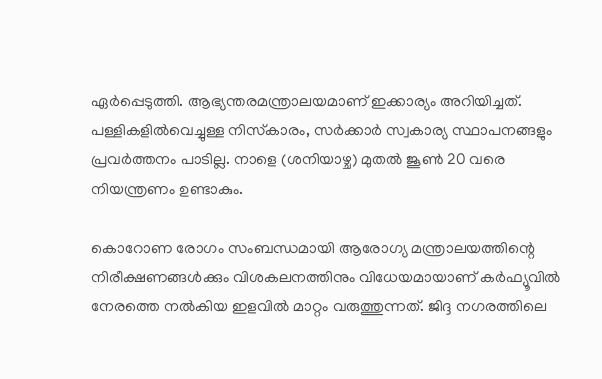ഏര്‍പ്പെടുത്തി. ആഭ്യന്തരമന്ത്രാലയമാണ് ഇക്കാര്യം അറിയിച്ചത്. പള്ളികളില്‍വെച്ചുള്ള നിസ്‌കാരം, സര്‍ക്കാര്‍ സ്വകാര്യ സ്ഥാപനങ്ങളും പ്രവര്‍ത്തനം പാടില്ല. നാളെ (ശനിയാഴ്ച) മുതല്‍ ജൂണ്‍ 20 വരെ നിയന്ത്രണം ഉണ്ടാകും.

കൊറോണ രോഗം സംബന്ധമായി ആരോഗ്യ മന്ത്രാലയത്തിന്റെ നിരീക്ഷണങ്ങള്‍ക്കും വിശകലനത്തിനും വിധേയമായാണ് കര്‍ഫ്യൂവില്‍ നേരത്തെ നല്‍കിയ ഇളവില്‍ മാറ്റം വരുത്തുന്നത്. ജിദ്ദ നഗരത്തിലെ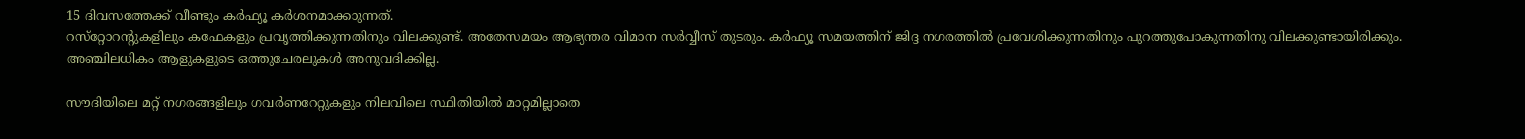15 ദിവസത്തേക്ക് വീണ്ടും കര്‍ഫ്യൂ കര്‍ശനമാക്കാുന്നത്.
റസ്‌റ്റോറന്റുകളിലും കഫേകളും പ്രവൃത്തിക്കുന്നതിനും വിലക്കുണ്ട്. അതേസമയം ആഭ്യന്തര വിമാന സര്‍വ്വീസ് തുടരും. കര്‍ഫ്യൂ സമയത്തിന് ജിദ്ദ നഗരത്തില്‍ പ്രവേശിക്കുന്നതിനും പുറത്തുപോകുന്നതിനു വിലക്കുണ്ടായിരിക്കും. അഞ്ചിലധികം ആളുകളുടെ ഒത്തുചേരലുകള്‍ അനുവദിക്കില്ല.

സൗദിയിലെ മറ്റ് നഗരങ്ങളിലും ഗവര്‍ണറേറ്റുകളും നിലവിലെ സ്ഥിതിയില്‍ മാറ്റമില്ലാതെ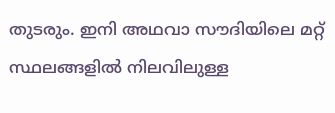തുടരും. ഇനി അഥവാ സൗദിയിലെ മറ്റ് സ്ഥലങ്ങളില്‍ നിലവിലുള്ള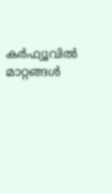കര്‍ഫ്യൂവില്‍ മാറ്റങ്ങള്‍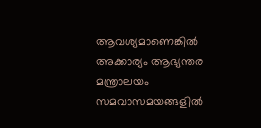ആവശ്യമാണെങ്കില്‍ അക്കാര്യം ആഭ്യന്തര മന്ത്രാലയം സമവാസമയങ്ങളില്‍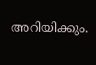അറിയിക്കും.